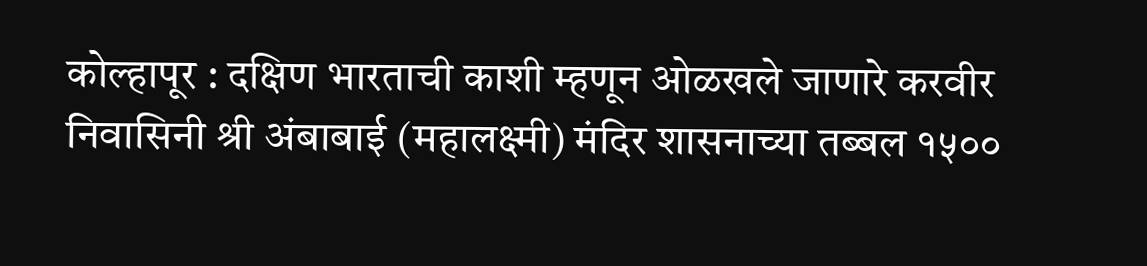कोल्हापूर : दक्षिण भारताची काशी म्हणून ओळखले जाणारे करवीर निवासिनी श्री अंबाबाई (महालक्ष्मी) मंदिर शासनाच्या तब्बल १५००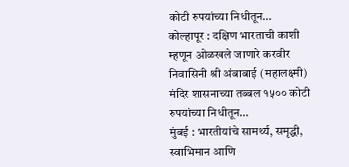कोटी रुपयांच्या निधीतून…
कोल्हापूर : दक्षिण भारताची काशी म्हणून ओळखले जाणारे करवीर निवासिनी श्री अंबाबाई (महालक्ष्मी) मंदिर शासनाच्या तब्बल १५०० कोटी रुपयांच्या निधीतून…
मुंबई : भारतीयांचे सामर्थ्य, समृद्धी, स्वाभिमान आणि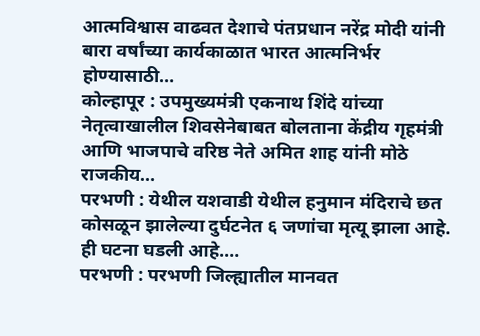आत्मविश्वास वाढवत देशाचे पंतप्रधान नरेंद्र मोदी यांनी बारा वर्षांच्या कार्यकाळात भारत आत्मनिर्भर होण्यासाठी…
कोल्हापूर : उपमुख्यमंत्री एकनाथ शिंदे यांच्या नेतृत्वाखालील शिवसेनेबाबत बोलताना केंद्रीय गृहमंत्री आणि भाजपाचे वरिष्ठ नेते अमित शाह यांनी मोठे राजकीय…
परभणी : येथील यशवाडी येथील हनुमान मंदिराचे छत कोसळून झालेल्या दुर्घटनेत ६ जणांचा मृत्यू झाला आहे. ही घटना घडली आहे.…
परभणी : परभणी जिल्ह्यातील मानवत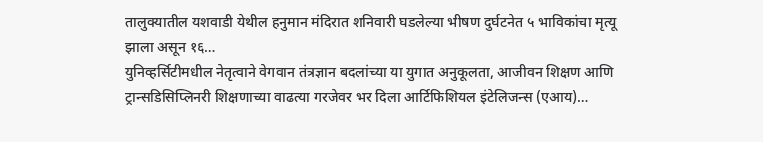तालुक्यातील यशवाडी येथील हनुमान मंदिरात शनिवारी घडलेल्या भीषण दुर्घटनेत ५ भाविकांचा मृत्यू झाला असून १६…
युनिव्हर्सिटीमधील नेतृत्वाने वेगवान तंत्रज्ञान बदलांच्या या युगात अनुकूलता, आजीवन शिक्षण आणि ट्रान्सडिसिप्लिनरी शिक्षणाच्या वाढत्या गरजेवर भर दिला आर्टिफिशियल इंटेलिजन्स (एआय)…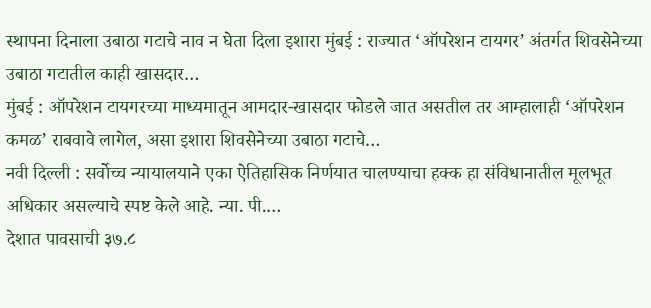स्थापना दिनाला उबाठा गटाचे नाव न घेता दिला इशारा मुंबई : राज्यात ‘ऑपरेशन टायगर’ अंतर्गत शिवसेनेच्या उबाठा गटातील काही खासदार…
मुंबई : ऑपरेशन टायगरच्या माध्यमातून आमदार-खासदार फोडले जात असतील तर आम्हालाही ‘ऑपरेशन कमळ’ राबवावे लागेल, असा इशारा शिवसेनेच्या उबाठा गटाचे…
नवी दिल्ली : सर्वोच्च न्यायालयाने एका ऐतिहासिक निर्णयात चालण्याचा हक्क हा संविधानातील मूलभूत अधिकार असल्याचे स्पष्ट केले आहे. न्या. पी.…
देशात पावसाची ३७.८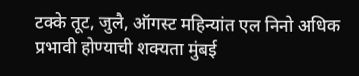टक्के तूट, जुलै, ऑगस्ट महिन्यांत एल निनो अधिक प्रभावी होण्याची शक्यता मुंबई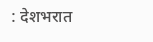: देशभरात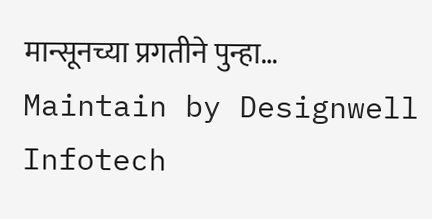मान्सूनच्या प्रगतीने पुन्हा…
Maintain by Designwell Infotech